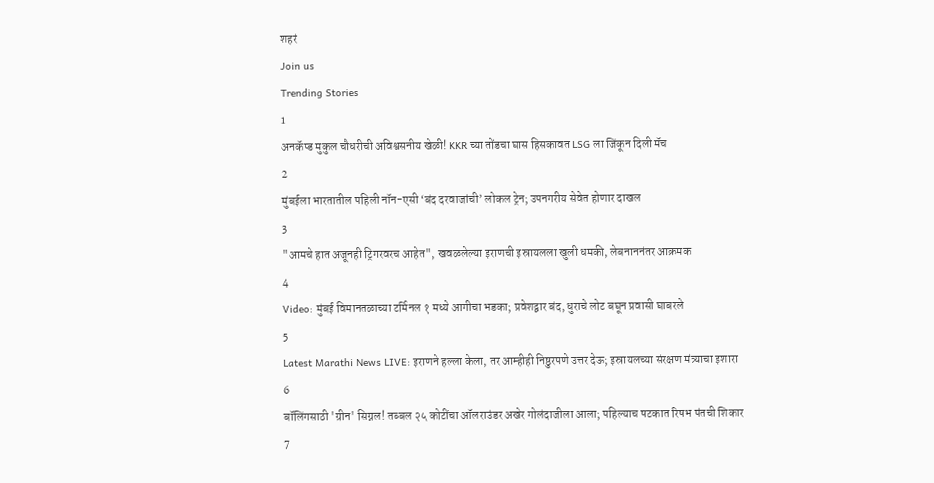शहरं
Join us
Trending Stories
1
अनकॅप्ड मुकुल चौधरीची अविश्वसनीय खेळी! KKR च्या तोंडचा घास हिसकावत LSG ला जिंकून दिली मॅच
2
मुंबईला भारतातील पहिली नॉन-एसी ‘बंद दरवाजांची’ लोकल ट्रेन; उपनगरीय सेवेत होणार दाखल
3
"आमचे हात अजूनही ट्रिगरवरच आहेत", खवळलेल्या इराणची इस्रायलला खुली धमकी, लेबनाननंतर आक्रमक
4
Video: मुंबई विमानतळाच्या टर्मिनल १ मध्ये आगीचा भडका; प्रवेशद्वार बंद, धुराचे लोट बघून प्रवासी घाबरले
5
Latest Marathi News LIVE: इराणने हल्ला केला, तर आम्हीही निष्ठुरपणे उत्तर देऊ; इस्रायलच्या संरक्षण मंत्र्याचा इशारा
6
बॉलिंगसाठी 'ग्रीन' सिग्नल! तब्बल २५ कोटींचा ऑलराउंडर अखेर गोलंदाजीला आला; पहिल्याच षटकात रिषभ पंतची शिकार
7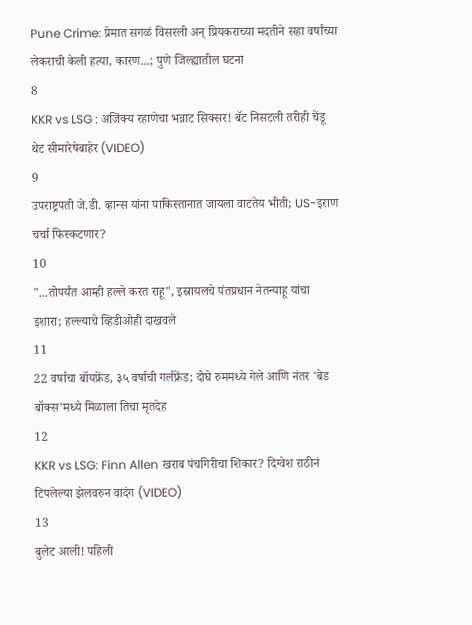Pune Crime: प्रेमात सगळं विसरली अन् प्रियकराच्या मदतीने सहा वर्षांच्या लेकराची केली हत्या, कारण...; पुणे जिल्ह्यातील घटना
8
KKR vs LSG : अजिंक्य रहाणेचा भन्नाट सिक्सर! बॅट निसटली तरीही चेंडू थेट सीमारेषेबाहेर (VIDEO)
9
उपराष्ट्रपती जे.डी. व्हान्स यांना पाकिस्तानात जायला वाटतेय भीती; US-इराण चर्चा फिस्कटणार?
10
"...तोपर्यंत आम्ही हल्ले करत राहू", इस्रायलचे पंतप्रधान नेतन्याहू यांचा इशारा; हल्ल्याचे व्हिडीओही दाखवले
11
22 वर्षाचा बॉयफ्रेंड, ३५ वर्षाची गर्लफ्रेंड; दोघे रुममध्ये गेले आणि नंतर 'बेड बॉक्स'मध्ये मिळाला तिचा मृतदेह
12
KKR vs LSG: Finn Allen खराब पंचगिरीचा शिकार? दिग्वेश राठीनं टिपलेल्या झेलवरुन वादंग (VIDEO)
13
बुलेट आली! पहिली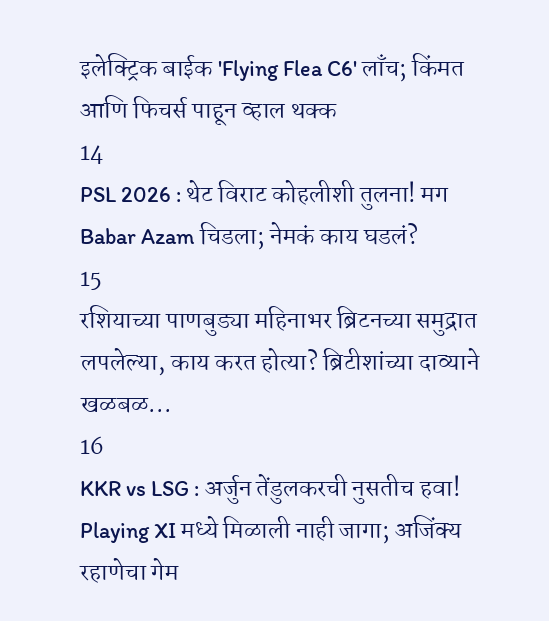इलेक्ट्रिक बाईक 'Flying Flea C6' लाँच; किंमत आणि फिचर्स पाहून व्हाल थक्क
14
PSL 2026 : थेट विराट कोहलीशी तुलना! मग Babar Azam चिडला; नेमकं काय घडलं?
15
रशियाच्या पाणबुड्या महिनाभर ब्रिटनच्या समुद्रात लपलेल्या, काय करत होत्या? ब्रिटीशांच्या दाव्याने खळबळ...
16
KKR vs LSG : अर्जुन तेंडुलकरची नुसतीच हवा! Playing XI मध्ये मिळाली नाही जागा; अजिंक्य रहाणेचा गेम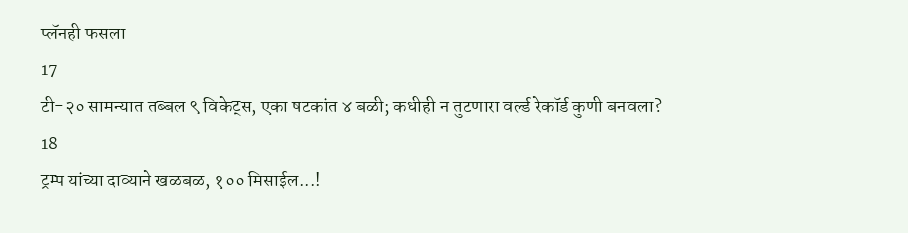प्लॅनही फसला
17
टी-२० सामन्यात तब्बल ९ विकेट्स, एका षटकांत ४ बळी; कधीही न तुटणारा वर्ल्ड रेकॉर्ड कुणी बनवला?
18
ट्रम्प यांच्या दाव्याने खळबळ, १०० मिसाईल...!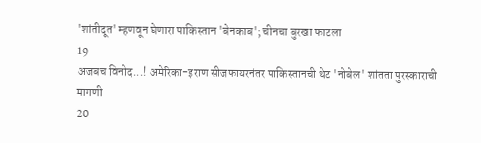'शांतीदूत' म्हणवून घेणारा पाकिस्तान 'बेनकाब'; चीनचा बुरखा फाटला
19
अजबच विनोद...! अमेरिका-इराण सीजफायरनंतर पाकिस्तानची थेट 'नोबेल' शांतता पुरस्काराची मागणी
20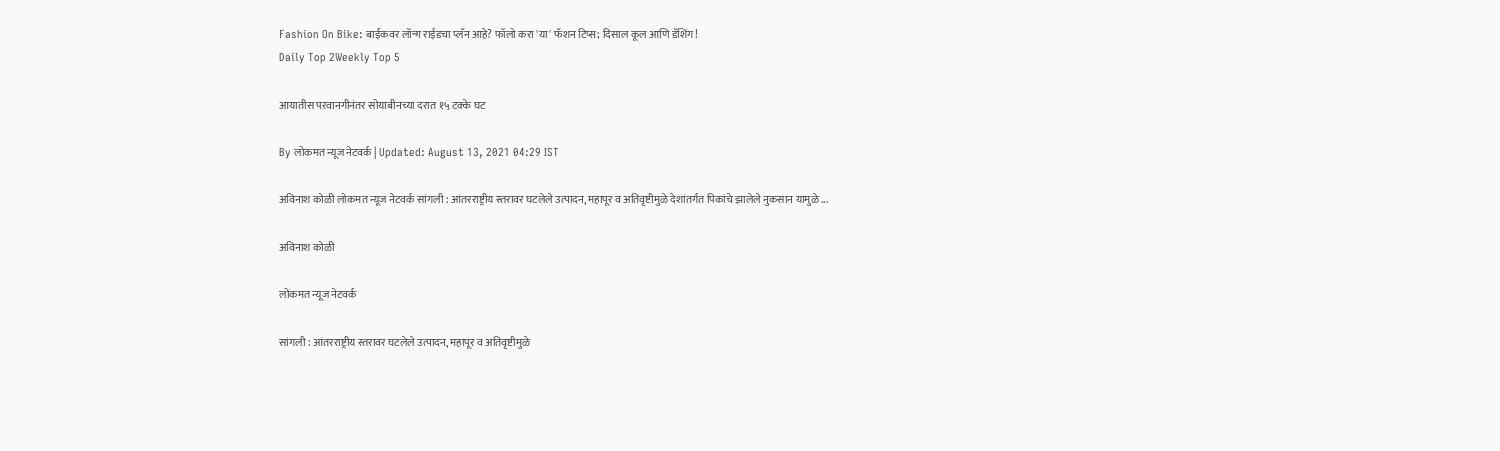Fashion On Bike: बाईकवर लॉन्ग राईडचा प्लॅन आहे? फॉलो करा 'या' फॅशन टिप्स; दिसाल कूल आणि डॅशिंग!
Daily Top 2Weekly Top 5

आयातीस परवानगीनंतर सोयाबीनच्या दरात १५ टक्के घट

By लोकमत न्यूज नेटवर्क | Updated: August 13, 2021 04:29 IST

अविनाश कोळी लोकमत न्यूज नेटवर्क सांगली : आंतरराष्ट्रीय स्तरावर घटलेले उत्पादन, महापूर व अतिवृष्टीमुळे देशांतर्गत पिकांचे झालेले नुकसान यामुळे ...

अविनाश कोळी

लोकमत न्यूज नेटवर्क

सांगली : आंतरराष्ट्रीय स्तरावर घटलेले उत्पादन, महापूर व अतिवृष्टीमुळे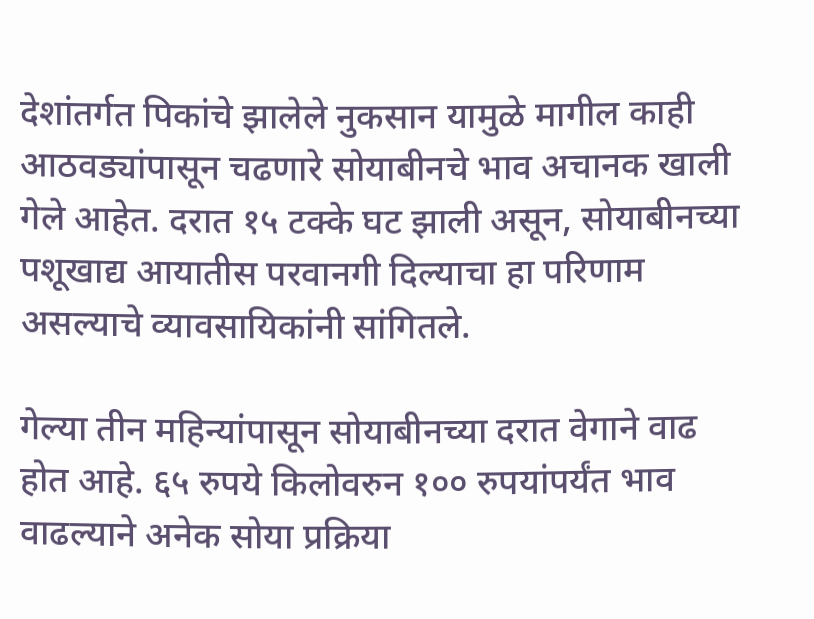देशांतर्गत पिकांचे झालेले नुकसान यामुळे मागील काही आठवड्यांपासून चढणारे सोयाबीनचे भाव अचानक खाली गेले आहेत. दरात १५ टक्के घट झाली असून, सोयाबीनच्या पशूखाद्य आयातीस परवानगी दिल्याचा हा परिणाम असल्याचे व्यावसायिकांनी सांगितले.

गेल्या तीन महिन्यांपासून सोयाबीनच्या दरात वेगाने वाढ होत आहे. ६५ रुपये किलोवरुन १०० रुपयांपर्यंत भाव वाढल्याने अनेक सोया प्रक्रिया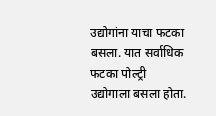उद्योगांना याचा फटका बसला. यात सर्वाधिक फटका पोल्ट्री उद्योगाला बसला होता.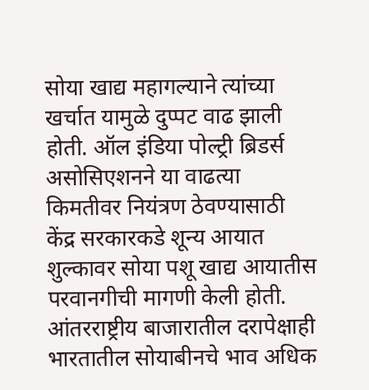सोया खाद्य महागल्याने त्यांच्या खर्चात यामुळे दुप्पट वाढ झाली होती. ऑल इंडिया पोल्ट्री ब्रिडर्स असोसिएशनने या वाढत्या किमतीवर नियंत्रण ठेवण्यासाठी केंद्र सरकारकडे शून्य आयात शुल्कावर सोया पशू खाद्य आयातीस परवानगीची मागणी केली होती. आंतरराष्ट्रीय बाजारातील दरापेक्षाही भारतातील सोयाबीनचे भाव अधिक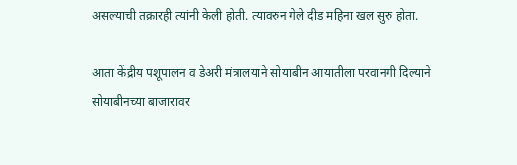असल्याची तक्रारही त्यांनी केली होती. त्यावरुन गेले दीड महिना खल सुरु होता.

आता केंद्रीय पशूपालन व डेअरी मंत्रालयाने सोयाबीन आयातीला परवानगी दिल्याने सोयाबीनच्या बाजारावर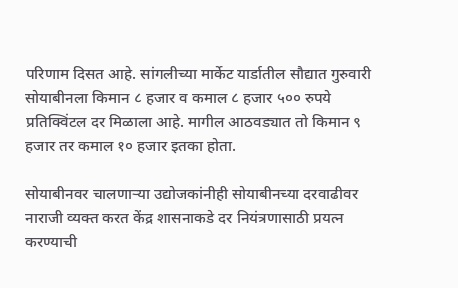परिणाम दिसत आहे. सांगलीच्या मार्केट यार्डातील सौद्यात गुरुवारी सोयाबीनला किमान ८ हजार व कमाल ८ हजार ५०० रुपये प्रतिक्विंटल दर मिळाला आहे. मागील आठवड्यात तो किमान ९ हजार तर कमाल १० हजार इतका होता.

सोयाबीनवर चालणाऱ्या उद्योजकांनीही सोयाबीनच्या दरवाढीवर नाराजी व्यक्त करत केंद्र शासनाकडे दर नियंत्रणासाठी प्रयत्न करण्याची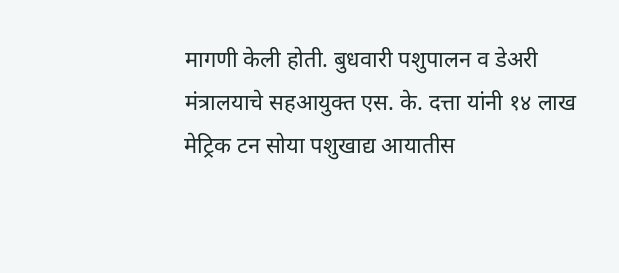मागणी केली होती. बुधवारी पशुपालन व डेअरी मंत्रालयाचे सहआयुक्त एस. के. दत्ता यांनी १४ लाख मेट्रिक टन सोया पशुखाद्य आयातीस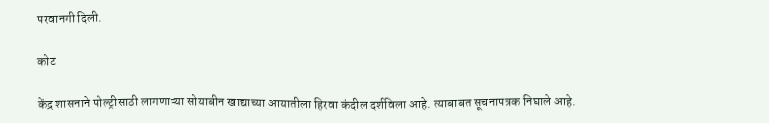परवानगी दिली.

कोट

केंद्र शासनाने पोल्ट्रीसाठी लागणाऱ्या सोयाबीन खाद्याच्या आयातीला हिरवा कंदील दर्शविला आहे. त्याबाबत सूचनापत्रक निघाले आहे.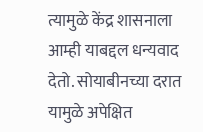त्यामुळे केंद्र शासनाला आम्ही याबद्दल धन्यवाद देतो. सोयाबीनच्या दरात यामुळे अपेक्षित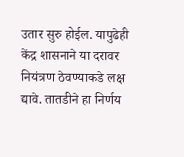उतार सुरु होईल. यापुढेही केंद्र शासनाने या दरावर नियंत्रण ठेवण्याकडे लक्ष द्यावे. तातडीने हा निर्णय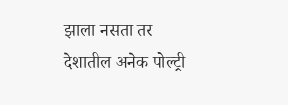झाला नसता तर देशातील अनेक पोल्ट्री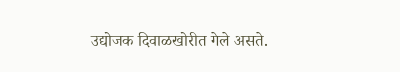उद्योजक दिवाळखोरीत गेले असते.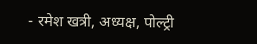- रमेश खत्री, अध्यक्ष, पोल्ट्री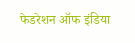फेडरेशन ऑफ इंडिया